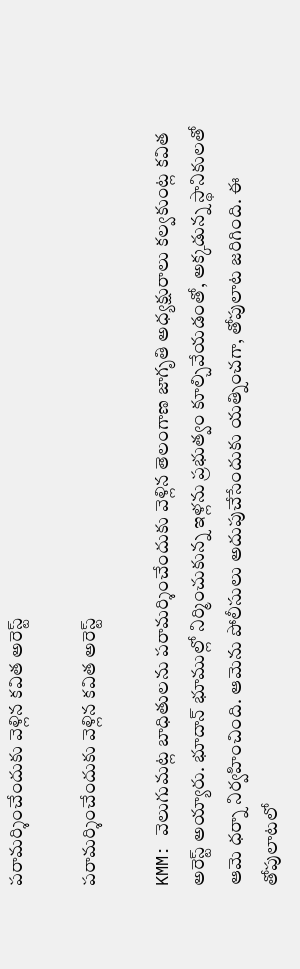పరామర్శించేందుకు వెళ్లిన కవిత అరెస్ట్

పరామర్శించేందుకు వెళ్లిన కవిత అరెస్ట్

KMM: వెలుగుమట్ల బాధితులను పరామర్శించేందుకు వెళ్లిన తెలంగాణ జాగృతి అధ్యక్షురాలు కల్వకుంట్ల కవిత అరెస్ట్ అయ్యారు. భూదాన్ భూముల్లో నిర్మించుకున్న ఇళ్లను ప్రభుత్వం కూల్చివేయడంతో, అక్కడున్న స్థానికులతో ఆమె ధర్నా నిర్వహించింది. ఆమెను పోలీసులు అదుపుచేసేందుకు యత్నించగా, తోపులాట జరిగింది. ఈ తోపులాటలో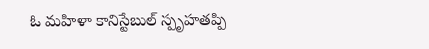ఓ మహిళా కానిస్టేబుల్ స్పృహతప్పి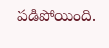పడిపోయింది.